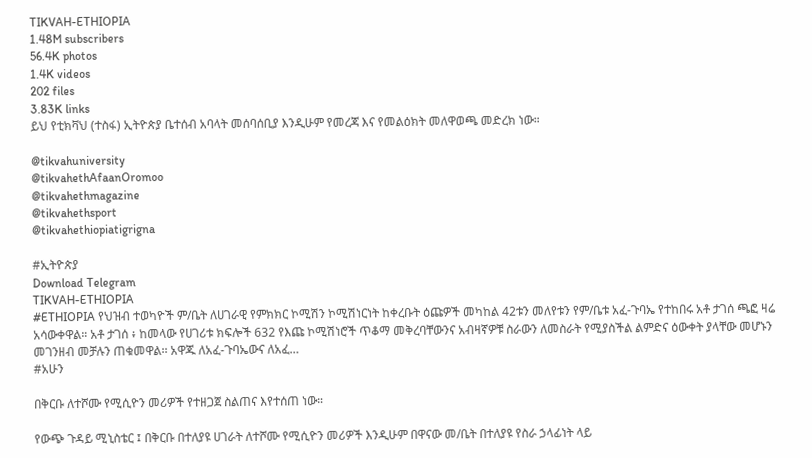TIKVAH-ETHIOPIA
1.48M subscribers
56.4K photos
1.4K videos
202 files
3.83K links
ይህ የቲክቫህ (ተስፋ) ኢትዮጵያ ቤተሰብ አባላት መሰባሰቢያ እንዲሁም የመረጃ እና የመልዕክት መለዋወጫ መድረክ ነው።

@tikvahuniversity
@tikvahethAfaanOromoo
@tikvahethmagazine
@tikvahethsport
@tikvahethiopiatigrigna

#ኢትዮጵያ
Download Telegram
TIKVAH-ETHIOPIA
#ETHIOPIA የህዝብ ተወካዮች ም/ቤት ለሀገራዊ የምክክር ኮሚሽን ኮሚሽነርነት ከቀረቡት ዕጩዎች መካከል 42ቱን መለየቱን የም/ቤቱ አፈ-ጉባኤ የተከበሩ አቶ ታገሰ ጫፎ ዛሬ አሳውቀዋል። አቶ ታገሰ ፥ ከመላው የሀገሪቱ ክፍሎች 632 የእጩ ኮሚሽነሮች ጥቆማ መቅረባቸውንና አብዛኛዎቹ ስራውን ለመስራት የሚያስችል ልምድና ዕውቀት ያላቸው መሆኑን መገንዘብ መቻሉን ጠቁመዋል፡፡ አዋጁ ለአፈ-ጉባኤውና ለአፈ…
#አሁን

በቅርቡ ለተሾሙ የሚሲዮን መሪዎች የተዘጋጀ ስልጠና እየተሰጠ ነው።

የውጭ ጉዳይ ሚኒስቴር ፤ በቅርቡ በተለያዩ ሀገራት ለተሾሙ የሚሲዮን መሪዎች እንዲሁም በዋናው መ/ቤት በተለያዩ የስራ ኃላፊነት ላይ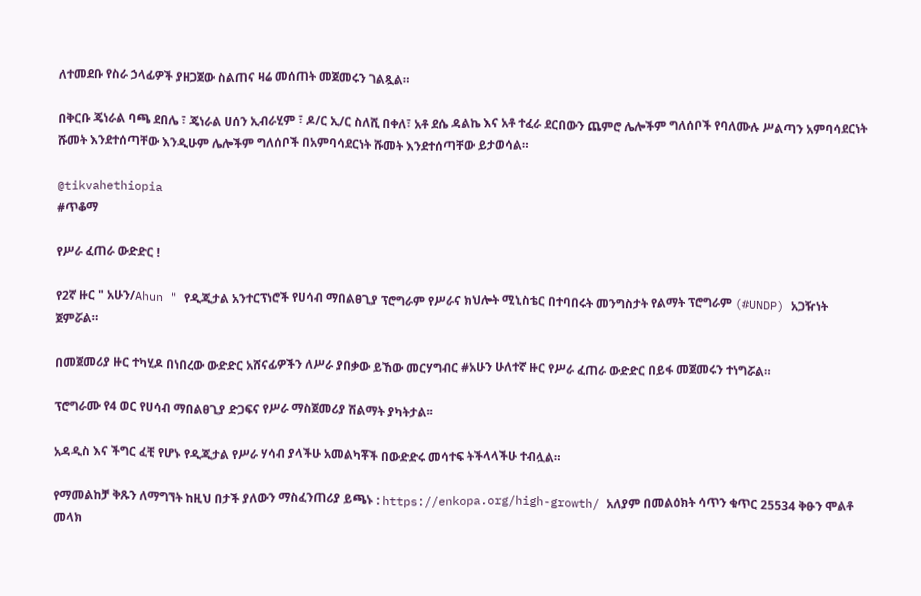ለተመደቡ የስራ ኃላፊዎች ያዘጋጀው ስልጠና ዛሬ መሰጠት መጀመሩን ገልጿል።

በቅርቡ ጄነራል ባጫ ደበሌ ፣ ጄነራል ሀሰን ኢብራሂም ፣ ዶ/ር ኢ/ር ስለሺ በቀለ፣ አቶ ደሴ ዳልኬ እና አቶ ተፈራ ደርበውን ጨምሮ ሌሎችም ግለሰቦች የባለሙሉ ሥልጣን አምባሳደርነት ሹመት እንደተሰጣቸው እንዲሁም ሌሎችም ግለሰቦች በአምባሳደርነት ሹመት እንደተሰጣቸው ይታወሳል።

@tikvahethiopia
#ጥቆማ

የሥራ ፈጠራ ውድድር !

የ2ኛ ዙር " አሁን/Ahun " የዲጂታል አንተርፕነሮች የሀሳብ ማበልፀጊያ ፕሮግራም የሥራና ክህሎት ሚኒስቴር በተባበሩት መንግስታት የልማት ፕሮግራም (#UNDP) አጋዥነት ጀምሯል።

በመጀመሪያ ዙር ተካሂዶ በነበረው ውድድር አሸናፊዎችን ለሥራ ያበቃው ይኸው መርሃግብር #አሁን ሁለተኛ ዙር የሥራ ፈጠራ ውድድር በይፋ መጀመሩን ተነግሯል።

ፕሮግራሙ የ4 ወር የሀሳብ ማበልፀጊያ ድጋፍና የሥራ ማስጀመሪያ ሽልማት ያካትታል፡፡

አዳዲስ እና ችግር ፈቺ የሆኑ የዲጂታል የሥራ ሃሳብ ያላችሁ አመልካቾች በውድድሩ መሳተፍ ትችላላችሁ ተብሏል።

የማመልከቻ ቅጹን ለማግኘት ከዚህ በታች ያለውን ማስፈንጠሪያ ይጫኑ : https://enkopa.org/high-growth/ አለያም በመልዕክት ሳጥን ቁጥር 25534 ቅፁን ሞልቶ መላክ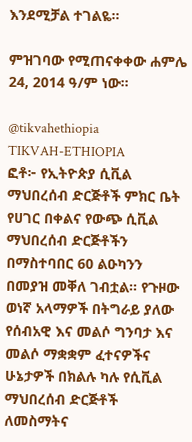እንደሚቻል ተገልዬ።

ምዝገባው የሚጠናቀቀው ሐምሌ 24, 2014 ዓ/ም ነው።

@tikvahethiopia
TIKVAH-ETHIOPIA
ፎቶ፦ የኢትዮጵያ ሲቪል ማህበረሰብ ድርጅቶች ምክር ቤት የሀገር በቀልና የውጭ ሲቪል ማህበረሰብ ድርጅቶችን በማስተባበር 60 ልዑካንን በመያዝ መቐለ ገብቷል። የጉዞው ወነኛ አላማዎች በትግራይ ያለው የሰብአዊ እና መልሶ ግንባታ እና መልሶ ማቋቋም ፈተናዎችና ሁኔታዎች በክልሉ ካሉ የሲቪል ማህበረሰብ ድርጅቶች ለመስማትና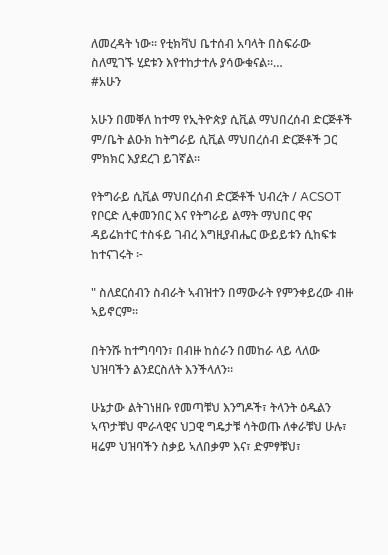ለመረዳት ነው። የቲክቫህ ቤተሰብ አባላት በስፍራው ስለሚገኙ ሂደቱን እየተከታተሉ ያሳውቁናል።…
#አሁን

አሁን በመቐለ ከተማ የኢትዮጵያ ሲቪል ማህበረሰብ ድርጅቶች ም/ቤት ልዑክ ከትግራይ ሲቪል ማህበረሰብ ድርጅቶች ጋር ምክክር እያደረገ ይገኛል።

የትግራይ ሲቪል ማህበረሰብ ድርጅቶች ህብረት / ACSOT የቦርድ ሊቀመንበር እና የትግራይ ልማት ማህበር ዋና ዳይሬክተር ተስፋይ ገብረ እግዚያብሔር ውይይቱን ሲከፍቱ ከተናገሩት ፦

" ስለደርሰብን ስብራት ኣብዝተን በማውራት የምንቀይረው ብዙ ኣይኖርም።

በትንሹ ከተግባባን፣ በብዙ ከሰራን በመከራ ላይ ላለው ህዝባችን ልንደርስለት እንችላለን።

ሁኔታው ልትገነዘቡ የመጣቹህ እንግዶች፣ ትላንት ዕዱልን ኣጥታቹህ ሞራላዊና ህጋዊ ግዴታቹ ሳትወጡ ለቀራቹህ ሁሉ፣ ዛሬም ህዝባችን ስቃይ ኣለበቃም እና፣ ድምፃቹህ፣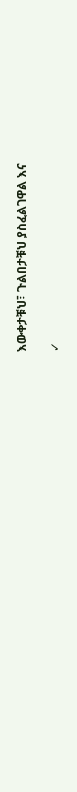እውቀታቹህ፣ ጉልበታቹህ ያስፈልገዋል እና

✓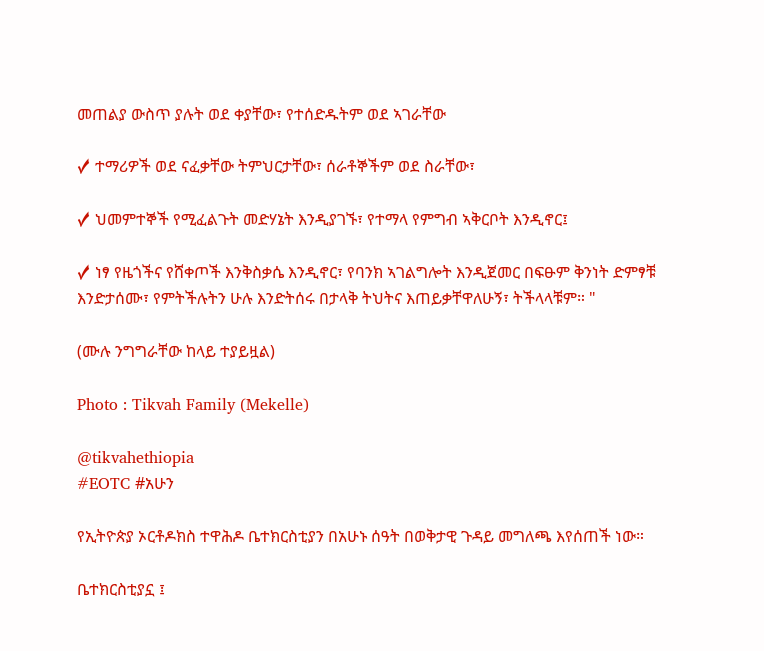መጠልያ ውስጥ ያሉት ወደ ቀያቸው፣ የተሰድዱትም ወደ ኣገራቸው

✓ ተማሪዎች ወደ ናፈቃቸው ትምህርታቸው፣ ሰራቶኞችም ወደ ስራቸው፣

✓ ህመምተኞች የሚፈልጉት መድሃኔት እንዲያገኙ፣ የተማላ የምግብ ኣቅርቦት እንዲኖር፤

✓ ነፃ የዜጎችና የሸቀጦች እንቅስቃሴ እንዲኖር፣ የባንክ ኣገልግሎት እንዲጀመር በፍፁም ቅንነት ድምፃቹ እንድታሰሙ፣ የምትችሉትን ሁሉ እንድትሰሩ በታላቅ ትህትና እጠይቃቸዋለሁኝ፣ ትችላላቹም። "

(ሙሉ ንግግራቸው ከላይ ተያይዟል)

Photo : Tikvah Family (Mekelle)

@tikvahethiopia
#EOTC #አሁን

የኢትዮጵያ ኦርቶዶክስ ተዋሕዶ ቤተክርስቲያን በአሁኑ ሰዓት በወቅታዊ ጉዳይ መግለጫ እየሰጠች ነው።

ቤተክርስቲያኗ ፤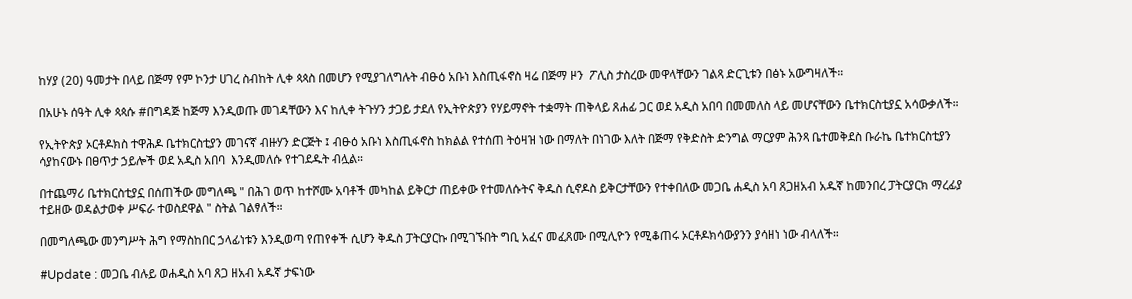ከሃያ (20) ዓመታት በላይ በጅማ የም ኮንታ ሀገረ ስብከት ሊቀ ጳጳስ በመሆን የሚያገለግሉት ብፁዕ አቡነ እስጢፋኖስ ዛሬ በጅማ ዞን  ፖሊስ ታስረው መዋላቸውን ገልጻ ድርጊቱን በፅኑ አውግዛለች።

በአሁኑ ሰዓት ሊቀ ጳጳሱ #በግዳጅ ከጅማ እንዲወጡ መገዳቸውን እና ከሊቀ ትጉሃን ታጋይ ታደለ የኢትዮጵያን የሃይማኖት ተቋማት ጠቅላይ ጸሐፊ ጋር ወደ አዲስ አበባ በመመለስ ላይ መሆናቸውን ቤተክርስቲያኗ አሳውቃለች።

የኢትዮጵያ ኦርቶዶክስ ተዋሕዶ ቤተክርስቲያን መገናኛ ብዙሃን ድርጅት ፤ ብፁዕ አቡነ እስጢፋኖስ ከክልል የተሰጠ ትዕዛዝ ነው በማለት በነገው እለት በጅማ የቅድስት ድንግል ማርያም ሕንጻ ቤተመቅደስ ቡራኬ ቤተክርስቲያን ሳያከናውኑ በፀጥታ ኃይሎች ወደ አዲስ አበባ  እንዲመለሱ የተገደዱት ብሏል።

በተጨማሪ ቤተክርስቲያኗ በሰጠችው መግለጫ " በሕገ ወጥ ከተሾሙ አባቶች መካከል ይቅርታ ጠይቀው የተመለሱትና ቅዱስ ሲኖዶስ ይቅርታቸውን የተቀበለው መጋቤ ሐዲስ አባ ጸጋዘአብ አዱኛ ከመንበረ ፓትርያርክ ማረፊያ ተይዘው ወዳልታወቀ ሥፍራ ተወስደዋል " ስትል ገልፃለች።

በመግለጫው መንግሥት ሕግ የማስከበር ኃላፊነቱን እንዲወጣ የጠየቀች ሲሆን ቅዱስ ፓትርያርኩ በሚገኙበት ግቢ አፈና መፈጸሙ በሚሊዮን የሚቆጠሩ ኦርቶዶክሳውያንን ያሳዘነ ነው ብላለች።

#Update : መጋቤ ብሉይ ወሐዲስ አባ ጸጋ ዘአብ አዱኛ ታፍነው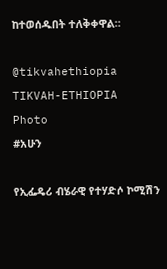ከተወሰዱበት ተለቅቀዋል።

@tikvahethiopia
TIKVAH-ETHIOPIA
Photo
#አሁን

የኢፌዴሪ ብሄራዊ የተሃድሶ ኮሚሽን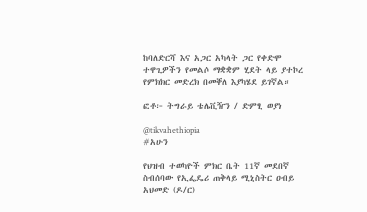ከባለድርሻ እና አጋር አካላት ጋር የቀድሞ ተዋጊዎችን የመልሶ ማቋቋም ሂደት ላይ ያተኮረ የምክክር መድረክ በመቐለ እያካሄደ ይገኛል።

ፎቶ፦ ትግራይ ቴሌቪዥን / ድምፂ ወያነ

@tikvahethiopia
#አሁን

የህዝብ ተወካዮች ምክር ቤት 11ኛ መደበኛ ስብሰባው የኢፌዴሪ ጠቅላይ ሚኒስትር ዐብይ አህመድ (ዶ/ር)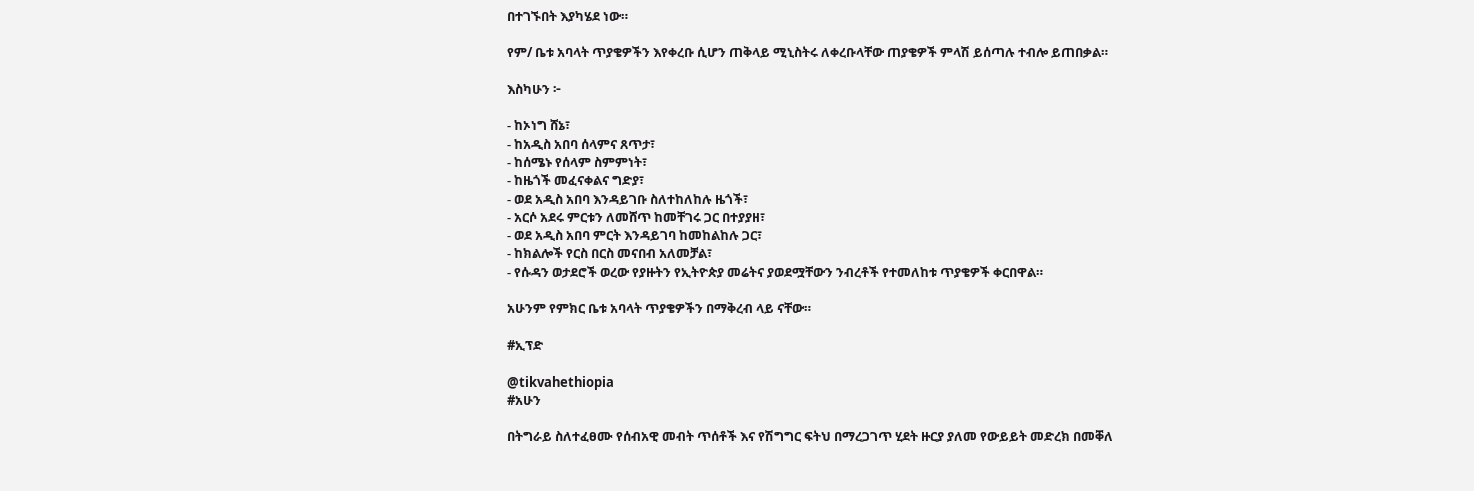በተገኙበት እያካሄደ ነው።

የም/ ቤቱ አባላት ጥያቄዎችን እየቀረቡ ሲሆን ጠቅላይ ሚኒስትሩ ለቀረቡላቸው ጠያቄዎች ምላሽ ይሰጣሉ ተብሎ ይጠበቃል።

እስካሁን ፦

- ከኦነግ ሸኔ፣
- ከአዲስ አበባ ሰላምና ጸጥታ፣
- ከሰሜኑ የሰላም ስምምነት፣
- ከዜጎች መፈናቀልና ግድያ፣
- ወደ አዲስ አበባ እንዳይገቡ ስለተከለከሉ ዜጎች፣
- አርሶ አደሩ ምርቱን ለመሸጥ ከመቸገሩ ጋር በተያያዘ፣
- ወደ አዲስ አበባ ምርት እንዳይገባ ከመከልከሉ ጋር፣
- ከክልሎች የርስ በርስ መናበብ አለመቻል፣
- የሱዳን ወታደሮች ወረው የያዙትን የኢትዮጵያ መሬትና ያወደሟቸውን ንብረቶች የተመለከቱ ጥያቄዎች ቀርበዋል።

አሁንም የምክር ቤቱ አባላት ጥያቄዎችን በማቅረብ ላይ ናቸው።

#ኢፕድ

@tikvahethiopia
#አሁን

በትግራይ ስለተፈፀሙ የሰብአዊ መብት ጥሰቶች እና የሽግግር ፍትህ በማረጋገጥ ሂደት ዙርያ ያለመ የውይይት መድረክ በመቐለ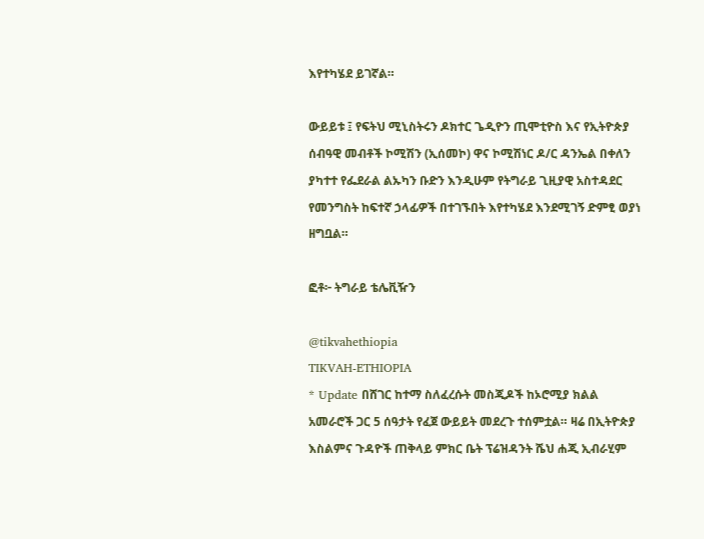እየተካሄደ ይገኛል።

ውይይቱ ፤ የፍትህ ሚኒስትሩን ዶክተር ጌዲዮን ጢሞቲዮስ እና የኢትዮጵያ ሰብዓዊ መብቶች ኮሚሽን (ኢሰመኮ) ዋና ኮሚሽነር ዶ/ር ዳንኤል በቀለን ያካተተ የፌደራል ልኡካን ቡድን እንዲሁም የትግራይ ጊዚያዊ አስተዳደር የመንግስት ከፍተኛ ኃላፊዎች በተገኙበት እየተካሄደ እንደሚገኝ ድምፂ ወያነ ዘግቧል።

ፎቶ፦ ትግራይ ቴሌቪዥን

@tikvahethiopia
TIKVAH-ETHIOPIA
* Update በሸገር ከተማ ስለፈረሱት መስጂዶች ከኦሮሚያ ክልል አመራሮች ጋር 5 ሰዓታት የፈጀ ውይይት መደረጉ ተሰምቷል። ዛሬ በኢትዮጵያ እስልምና ጉዳዮች ጠቅላይ ምክር ቤት ፕሬዝዳንት ሼህ ሐጂ ኢብራሂም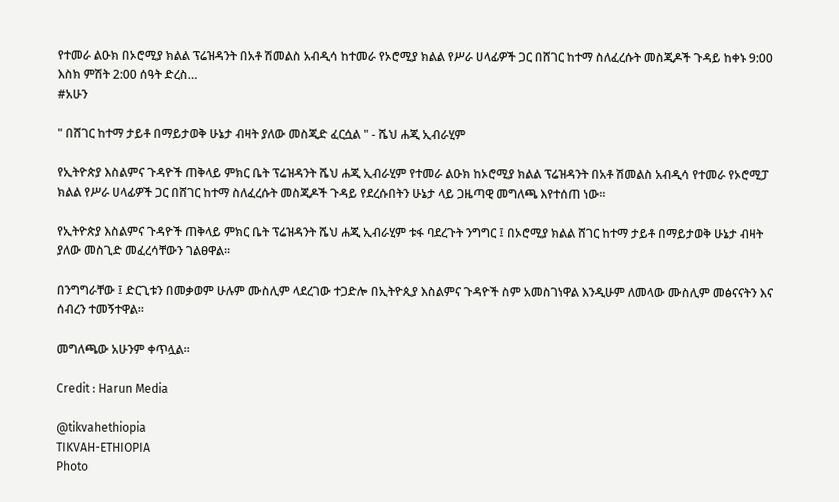የተመራ ልዑክ በኦሮሚያ ክልል ፕሬዝዳንት በአቶ ሽመልስ አብዲሳ ከተመራ የኦሮሚያ ክልል የሥራ ሀላፊዎች ጋር በሸገር ከተማ ስለፈረሱት መስጂዶች ጉዳይ ከቀኑ 9:00 እስክ ምሽት 2:00 ሰዓት ድረስ…
#አሁን

" በሸገር ከተማ ታይቶ በማይታወቅ ሁኔታ ብዛት ያለው መስጂድ ፈርሷል " - ሼህ ሐጂ ኢብራሂም

የኢትዮጵያ እስልምና ጉዳዮች ጠቅላይ ምክር ቤት ፕሬዝዳንት ሼህ ሐጂ ኢብራሂም የተመራ ልዑክ ከኦሮሚያ ክልል ፕሬዝዳንት በአቶ ሽመልስ አብዲሳ የተመራ የኦሮሚፓ ክልል የሥራ ሀላፊዎች ጋር በሸገር ከተማ ስለፈረሱት መስጂዶች ጉዳይ የደረሱበትን ሁኔታ ላይ ጋዜጣዊ መግለጫ እየተሰጠ ነው።

የኢትዮጵያ እስልምና ጉዳዮች ጠቅላይ ምክር ቤት ፕሬዝዳንት ሼህ ሐጂ ኢብራሂም ቱፋ ባደረጉት ንግግር ፤ በኦሮሚያ ክልል ሸገር ከተማ ታይቶ በማይታወቅ ሁኔታ ብዛት ያለው መስጊድ መፈረሳቸውን ገልፀዋል።

በንግግራቸው ፤ ድርጊቱን በመቃወም ሁሉም ሙስሊም ላደረገው ተጋድሎ በኢትዮጲያ እስልምና ጉዳዮች ስም አመስገነዋል እንዲሁም ለመላው ሙስሊም መፅናናትን እና ሰብረን ተመኝተዋል።

መግለጫው አሁንም ቀጥሏል።

Credit : Harun Media

@tikvahethiopia
TIKVAH-ETHIOPIA
Photo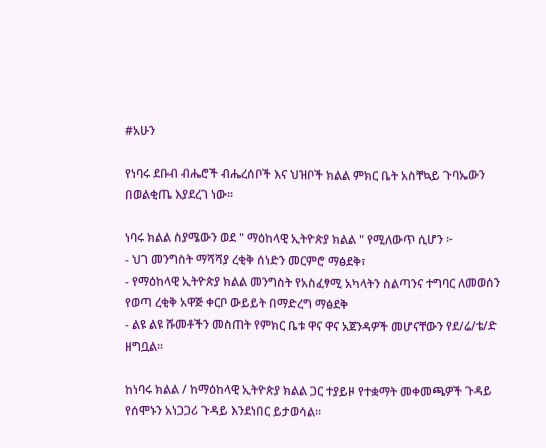#አሁን

የነባሩ ደቡብ ብሔሮች ብሔረሰቦች እና ህዝቦች ክልል ምክር ቤት አስቸኳይ ጉባኤውን በወልቂጤ እያደረገ ነው።

ነባሩ ክልል ስያሜውን ወደ " ማዕከላዊ ኢትዮጵያ ክልል " የሚለውጥ ሲሆን ፦
- ህገ መንግስት ማሻሻያ ረቂቅ ሰነድን መርምሮ ማፅደቅ፣
- የማዕከላዊ ኢትዮጵያ ክልል መንግስት የአስፈፃሚ አካላትን ስልጣንና ተግባር ለመወሰን የወጣ ረቂቅ አዋጅ ቀርቦ ውይይት በማድረግ ማፅደቅ
- ልዩ ልዩ ሹመቶችን መስጠት የምክር ቤቱ ዋና ዋና አጀንዳዎች መሆናቸውን የደ/ሬ/ቴ/ድ ዘግቧል።

ከነባሩ ክልል / ከማዕከላዊ ኢትዮጵያ ክልል ጋር ተያይዞ የተቋማት መቀመጫዎች ጉዳይ የሰሞኑን አነጋጋሪ ጉዳይ እንደነበር ይታወሳል።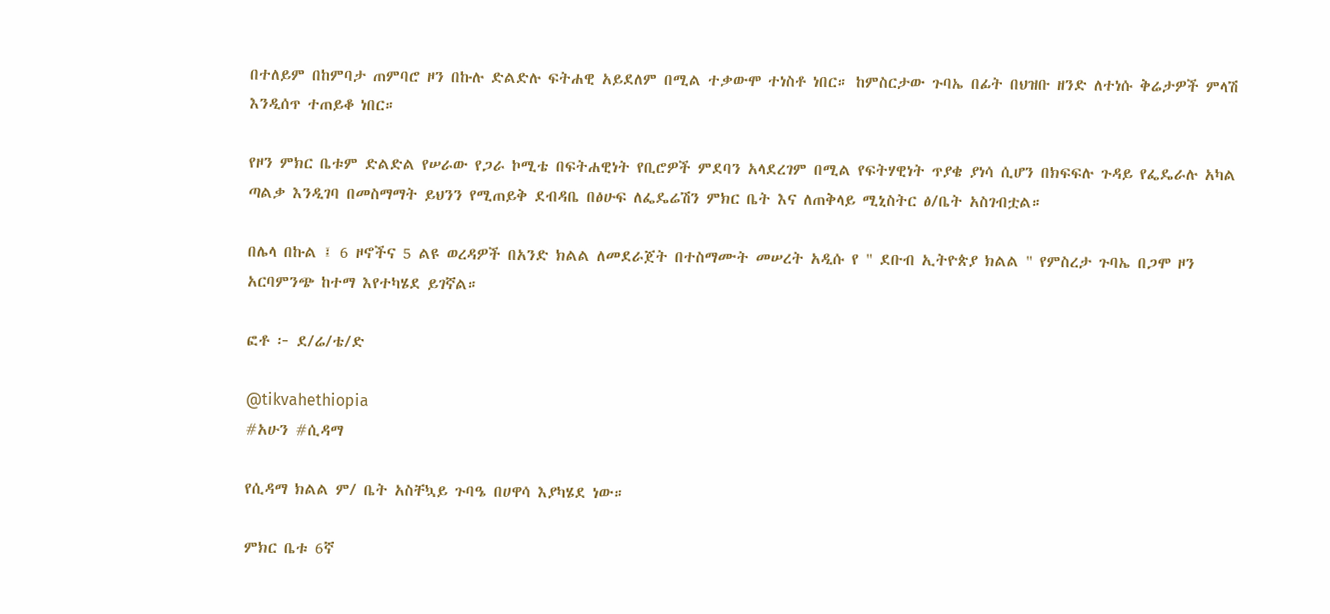በተለይም በከምባታ ጠምባሮ ዞን በኩሉ ድልድሉ ፍትሐዊ አይደለም በሚል ተቃውሞ ተነስቶ ነበር። ከምስርታው ጉባኤ በፊት በህዝቡ ዘንድ ለተነሱ ቅሬታዎች ምላሽ እንዲሰጥ ተጠይቆ ነበር።

የዞን ምክር ቤቱም ድልድል የሠራው የጋራ ኮሚቴ በፍትሐዊነት የቢሮዎች ምደባን አላደረገም በሚል የፍትሃዊነት ጥያቄ ያነሳ ሲሆን በክፍፍሉ ጉዳይ የፌዴራሉ አካል ጣልቃ እንዲገባ በመስማማት ይህንን የሚጠይቅ ደብዳቤ በፅሁፍ ለፌዴሬሽን ምክር ቤት እና ለጠቅላይ ሚኒስትር ፅ/ቤት አስገብቷል።

በሌላ በኩል ፤ 6 ዞኖችና 5 ልዩ ወረዳዎች በአንድ ክልል ለመደራጀት በተስማሙት መሠረት አዲሱ የ " ደቡብ ኢትዮጵያ ክልል " የምስረታ ጉባኤ በጋሞ ዞን አርባምንጭ ከተማ እየተካሄደ ይገኛል።

ፎቶ ፦ ደ/ሬ/ቴ/ድ

@tikvahethiopia
#አሁን #ሲዳማ

የሲዳማ ክልል ም/ ቤት አስቸኳይ ጉባዔ በሀዋሳ እያካሄደ ነው።

ምክር ቤቱ 6ኛ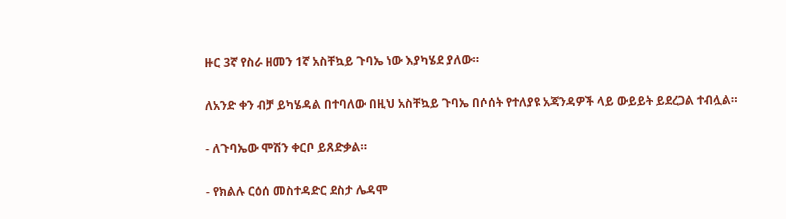ዙር 3ኛ የስራ ዘመን 1ኛ አስቸኳይ ጉባኤ ነው እያካሄደ ያለው።

ለአንድ ቀን ብቻ ይካሄዳል በተባለው በዚህ አስቸኳይ ጉባኤ በሶሰት የተለያዩ አጃንዳዎች ላይ ውይይት ይደረጋል ተብሏል።

- ለጉባኤው ሞሽን ቀርቦ ይጸድቃል።

- የክልሉ ርዕሰ መስተዳድር ደስታ ሌዳሞ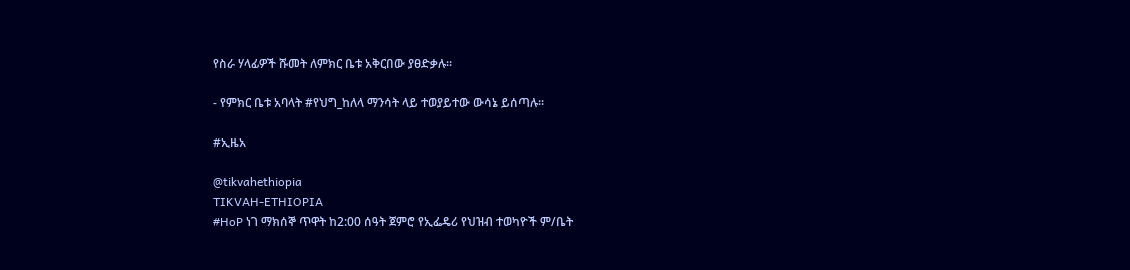የስራ ሃላፊዎች ሹመት ለምክር ቤቱ አቅርበው ያፀድቃሉ።

- የምክር ቤቱ አባላት #የህግ_ከለላ ማንሳት ላይ ተወያይተው ውሳኔ ይሰጣሉ።

#ኢዜአ

@tikvahethiopia
TIKVAH-ETHIOPIA
#HoP ነገ ማክሰኞ ጥዋት ከ2:00 ሰዓት ጀምሮ የኢፌዴሪ የህዝብ ተወካዮች ም/ቤት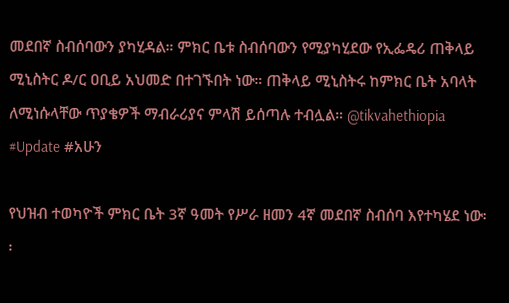መደበኛ ስብሰባውን ያካሂዳል። ምክር ቤቱ ስብሰባውን የሚያካሂደው የኢፌዴሪ ጠቅላይ ሚኒስትር ዶ/ር ዐቢይ አህመድ በተገኙበት ነው። ጠቅላይ ሚኒስትሩ ከምክር ቤት አባላት ለሚነሱላቸው ጥያቄዎች ማብራሪያና ምላሽ ይሰጣሉ ተብሏል። @tikvahethiopia
#Update #አሁን

የህዝብ ተወካዮች ምክር ቤት 3ኛ ዓመት የሥራ ዘመን 4ኛ መደበኛ ስብሰባ እየተካሄደ ነው፡፡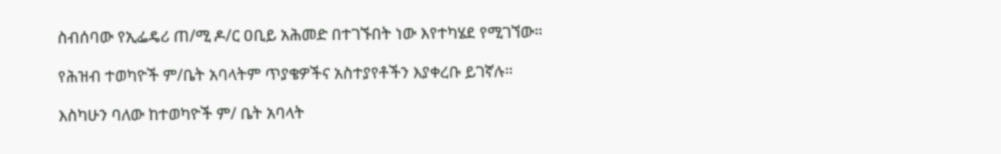ስብሰባው የኢፌዴሪ ጠ/ሚ ዶ/ር ዐቢይ አሕመድ በተገኙበት ነው እየተካሄደ የሚገኘው።

የሕዝብ ተወካዮች ም/ቤት አባላትም ጥያቄዎችና አስተያየቶችን እያቀረቡ ይገኛሉ።

እስካሁን ባለው ከተወካዮች ም/ ቤት አባላት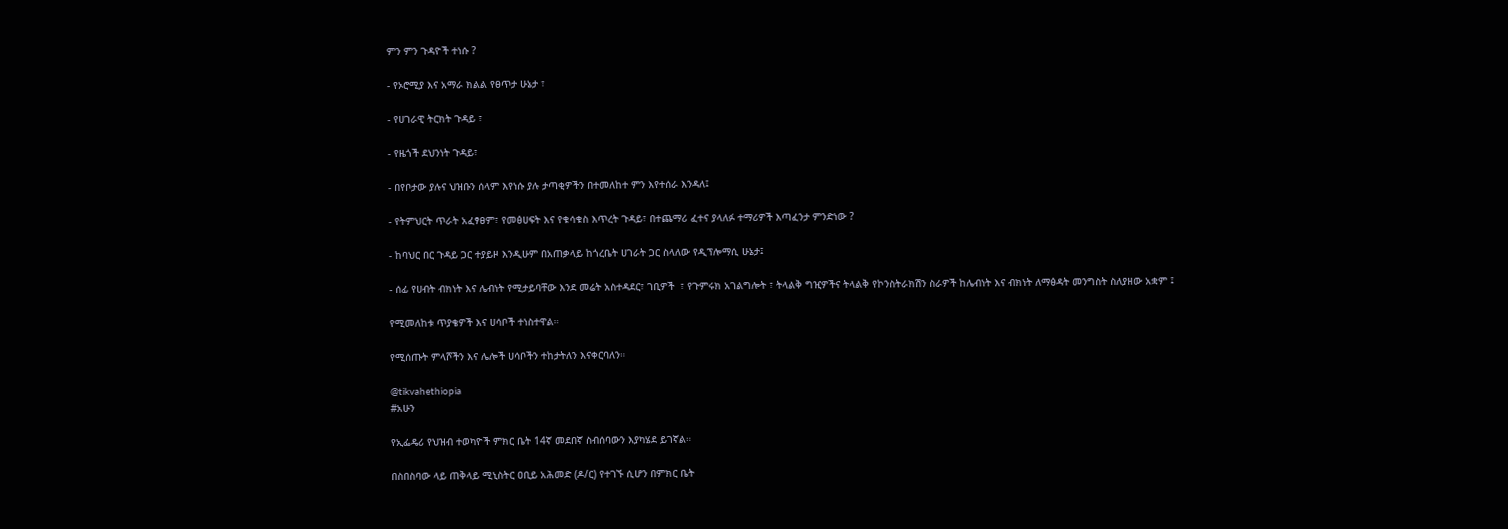ምን ምን ጉዳዮች ተነሱ ?

- የኦሮሚያ እና አማራ ክልል የፀጥታ ሁኔታ ፣

- የሀገራዊ ትርክት ጉዳይ ፣

- የዜጎች ደህንነት ጉዳይ፣

- በየቦታው ያሉና ህዝቡን ሰላም እየነሱ ያሉ ታጣቂዎችን በተመለከተ ምን እየተሰራ እንዳለ፤

- የትምህርት ጥራት አፈፃፀም፣ የመፅሀፍት እና የቁሳቁስ እጥረት ጉዳይ፣ በተጨማሪ ፈተና ያላለፉ ተማሪዎች እጣፈንታ ምንድነው ?

- ከባህር በር ጉዳይ ጋር ተያይዞ እንዲሁም በአጠቃላይ ከጎረቤት ሀገራት ጋር ስላለው የዲፕሎማሲ ሁኔታ፤

- ሰፊ የሀብት ብክነት እና ሌብነት የሚታይባቸው እንደ መሬት አስተዳደር፣ ገቢዎች  ፣ የጉምሩክ አገልግሎት ፣ ትላልቅ ግዢዎችና ትላልቅ የኮንስትራክሽን ስራዎች ከሌብነት እና ብክነት ለማፅዳት መንግስት ስለያዘው አቋም ፤

የሚመለከቱ ጥያቄዎች እና ሀሳቦች ተነስተዋል።

የሚሰጡት ምላሾችን እና ሌሎች ሀሳቦችን ተከታትለን እናቀርባለን።

@tikvahethiopia
#አሁን

የኢፌዴሪ የህዝብ ተወካዮች ምክር ቤት 14ኛ መደበኛ ስብሰባውን እያካሄደ ይገኛል።

በስበስባው ላይ ጠቅላይ ሚኒስትር ዐቢይ አሕመድ (ዶ/ር) የተገኙ ሲሆን በምክር ቤት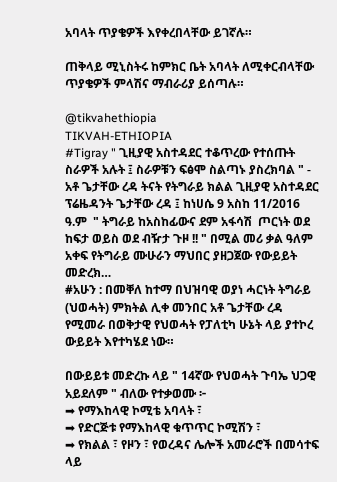አባላት ጥያቄዎች እየቀረበላቸው ይገኛሉ።

ጠቅላይ ሚኒስትሩ ከምክር ቤት አባላት ለሚቀርብላቸው ጥያቄዎች ምላሽና ማብራሪያ ይሰጣሉ።

@tikvahethiopia
TIKVAH-ETHIOPIA
#Tigray " ጊዚያዊ አስተዳደር ተቆጥረው የተሰጡት ስራዎች አሉት ፤ ስራዎቹን ፍፅሞ ስልጣኑ ያስረክባል " - አቶ ጌታቸው ረዳ ትናት የትግራይ ክልል ጊዚያዊ አስተዳደር ፕሬዜዳንት ጌታቸው ረዳ ፤ ከነሀሴ 9 አስከ 11/2016 ዓ.ም  " ትግራይ ከአስከፊውና ደም አፋሳሽ  ጦርነት ወደ ከፍታ ወይስ ወደ ብዥታ ጉዞ !! " በሚል መሪ ቃል ዓለም አቀፍ የትግራይ ሙሁራን ማህበር ያዘጋጀው የውይይት መድረክ…
#አሁን : በመቐለ ከተማ በህዝባዊ ወያነ ሓርነት ትግራይ (ህወሓት) ምክትል ሊቀ መንበር አቶ ጌታቸው ረዳ የሚመራ በወቅታዊ የህወሓት የፓለቲካ ሁኔት ላይ ያተኮረ ውይይት እየተካሄደ ነው።

በውይይቱ መድረኩ ላይ " 14ኛው የህወሓት ጉባኤ ህጋዊ አይደለም " ብለው የተቃወሙ ፦
➡ የማእከላዊ ኮሚቴ አባላት ፣
➡ የድርጅቱ የማእከላዊ ቁጥጥር ኮሚሽን ፣
➡ የክልል ፣ የዞን ፣ የወረዳና ሌሎች አመራሮች በመሳተፍ ላይ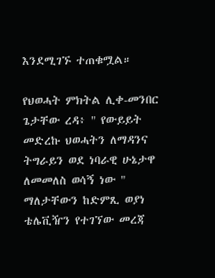እንደሚገኙ ተጠቁሟል።

የህወሓት ምክትል ሊቀ-መንበር ጌታቸው ረዳ፥ " የውይይት መድረኩ ህወሓትን ለማዳንና ትግራይን ወደ ነባራዊ ሁኔታዋ ለመመለስ ወሳኝ ነው " ማለታቸውን ከድምጺ ወያነ ቴሌቪዥን የተገኘው መረጃ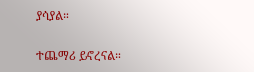ያሳያል።

ተጨማሪ ይኖረናል።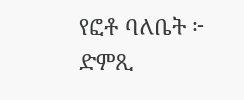የፎቶ ባለቤት ፦ ድምጺ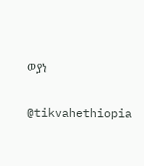ወያነ

@tikvahethiopia